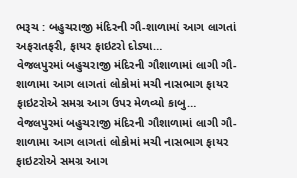ભરૂચ : બહુચરાજી મંદિરની ગૌ-શાળામાં આગ લાગતાં અફરાતફરી, ફાયર ફાઇટરો દોડ્યા…
વેજલપુરમાં બહુચરાજી મંદિરની ગૌશાળામાં લાગી ગૌ-શાળામા આગ લાગતાં લોકોમાં મચી નાસભાગ ફાયર ફાઇટરોએ સમગ્ર આગ ઉપર મેળવ્યો કાબુ…
વેજલપુરમાં બહુચરાજી મંદિરની ગૌશાળામાં લાગી ગૌ-શાળામા આગ લાગતાં લોકોમાં મચી નાસભાગ ફાયર ફાઇટરોએ સમગ્ર આગ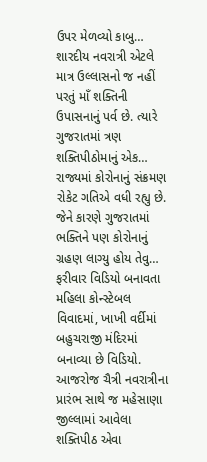ઉપર મેળવ્યો કાબુ…
શારદીય નવરાત્રી એટલે માત્ર ઉલ્લાસનો જ નહીં પરતું માઁ શક્તિની ઉપાસનાનું પર્વ છે. ત્યારે ગુજરાતમાં ત્રણ શક્તિપીઠોમાનું એક…
રાજ્યમાં કોરોનાનું સંક્રમણ રોકેટ ગતિએ વધી રહ્યુ છે. જેને કારણે ગુજરાતમાં ભક્તિને પણ કોરોનાનું ગ્રહણ લાગ્યુ હોય તેવુ…
ફરીવાર વિડિયો બનાવતા મહિલા કોન્સ્ટેબલ વિવાદમાં, ખાખી વર્દીમાં બહુચરાજી મંદિરમાં બનાવ્યા છે વિડિયો.
આજરોજ ચૈત્રી નવરાત્રીના પ્રારંભ સાથે જ મહેસાણા જીલ્લામાં આવેલા શક્તિપીઠ એવા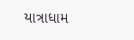યાત્રાધામ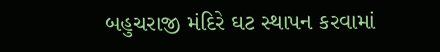બહુચરાજી મંદિરે ઘટ સ્થાપન કરવામાં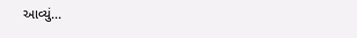આવ્યું…